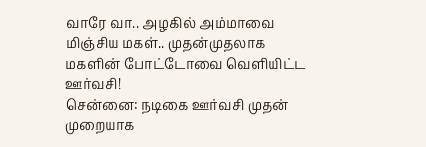வாரே வா.. அழகில் அம்மாவை மிஞ்சிய மகள்.. முதன்முதலாக மகளின் போட்டோவை வெளியிட்ட ஊர்வசி!
சென்னை: நடிகை ஊர்வசி முதன் முறையாக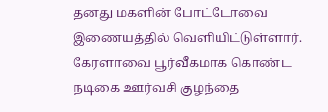தனது மகளின் போட்டோவை இணையத்தில் வெளியிட்டுள்ளார்.
கேரளாவை பூர்வீகமாக கொண்ட நடிகை ஊர்வசி குழந்தை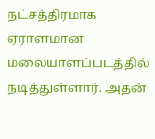நட்சத்திரமாக ஏராளமான மலையாளப்படத்தில் நடித்துள்ளார். அதன்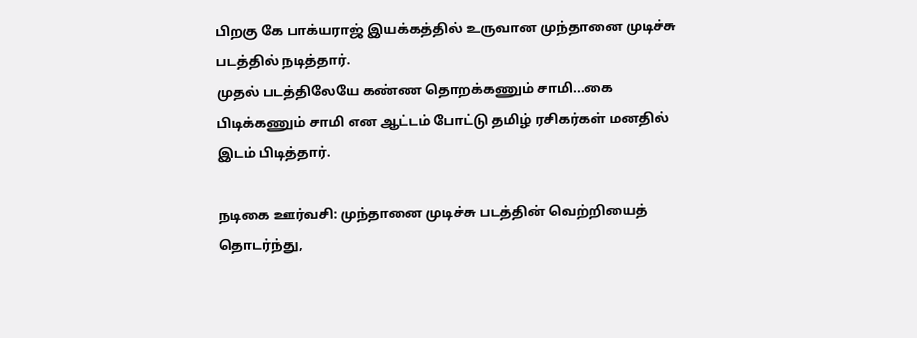பிறகு கே பாக்யராஜ் இயக்கத்தில் உருவான முந்தானை முடிச்சு படத்தில் நடித்தார்.
முதல் படத்திலேயே கண்ண தொறக்கணும் சாமி...கை பிடிக்கணும் சாமி என ஆட்டம் போட்டு தமிழ் ரசிகர்கள் மனதில் இடம் பிடித்தார்.

நடிகை ஊர்வசி: முந்தானை முடிச்சு படத்தின் வெற்றியைத் தொடர்ந்து,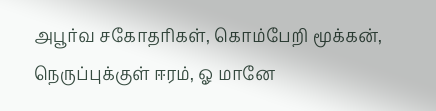அபூர்வ சகோதரிகள், கொம்பேறி மூக்கன், நெருப்புக்குள் ஈரம், ஓ மானே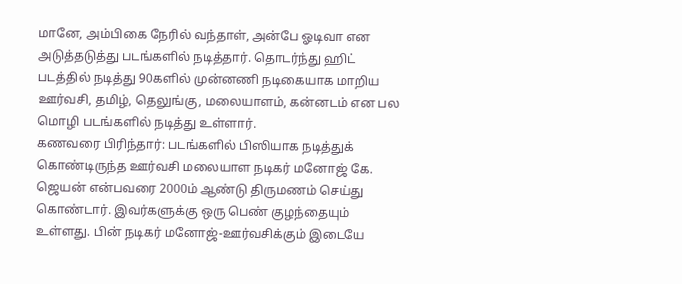மானே, அம்பிகை நேரில் வந்தாள், அன்பே ஓடிவா என அடுத்தடுத்து படங்களில் நடித்தார். தொடர்ந்து ஹிட் படத்தில் நடித்து 90களில் முன்னணி நடிகையாக மாறிய ஊர்வசி, தமிழ், தெலுங்கு, மலையாளம், கன்னடம் என பல மொழி படங்களில் நடித்து உள்ளார்.
கணவரை பிரிந்தார்: படங்களில் பிஸியாக நடித்துக் கொண்டிருந்த ஊர்வசி மலையாள நடிகர் மனோஜ் கே. ஜெயன் என்பவரை 2000ம் ஆண்டு திருமணம் செய்து கொண்டார். இவர்களுக்கு ஒரு பெண் குழந்தையும் உள்ளது. பின் நடிகர் மனோஜ்-ஊர்வசிக்கும் இடையே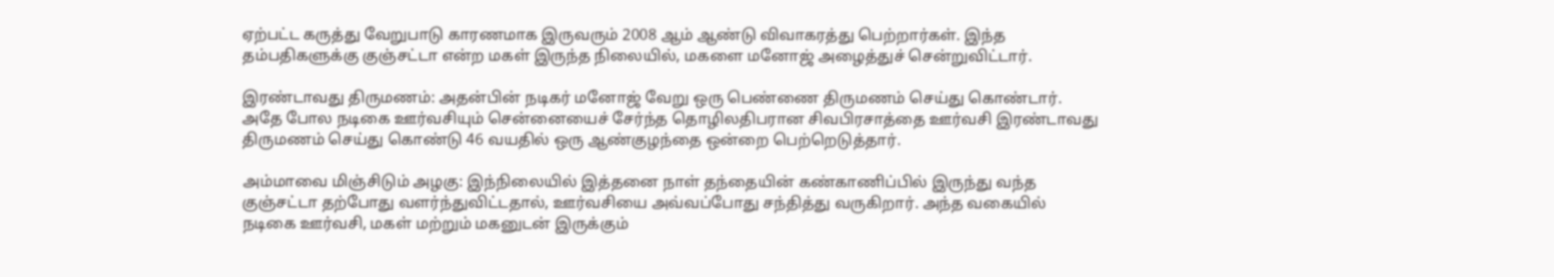ஏற்பட்ட கருத்து வேறுபாடு காரணமாக இருவரும் 2008 ஆம் ஆண்டு விவாகரத்து பெற்றார்கள். இந்த தம்பதிகளுக்கு குஞ்சட்டா என்ற மகள் இருந்த நிலையில், மகளை மனோஜ் அழைத்துச் சென்றுவிட்டார்.

இரண்டாவது திருமணம்: அதன்பின் நடிகர் மனோஜ் வேறு ஒரு பெண்ணை திருமணம் செய்து கொண்டார். அதே போல நடிகை ஊர்வசியும் சென்னையைச் சேர்ந்த தொழிலதிபரான சிவபிரசாத்தை ஊர்வசி இரண்டாவது திருமணம் செய்து கொண்டு 46 வயதில் ஒரு ஆண்குழந்தை ஒன்றை பெற்றெடுத்தார்.

அம்மாவை மிஞ்சிடும் அழகு: இந்நிலையில் இத்தனை நாள் தந்தையின் கண்காணிப்பில் இருந்து வந்த குஞ்சட்டா தற்போது வளர்ந்துவிட்டதால், ஊர்வசியை அவ்வப்போது சந்தித்து வருகிறார். அந்த வகையில் நடிகை ஊர்வசி, மகள் மற்றும் மகனுடன் இருக்கும்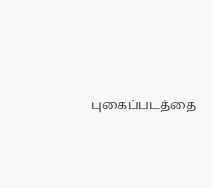புகைப்படத்தை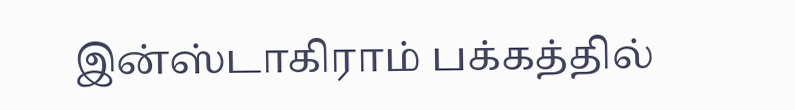இன்ஸ்டாகிராம் பக்கத்தில்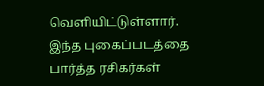வெளியிட்டுள்ளார். இந்த புகைப்படத்தை பார்த்த ரசிகர்கள்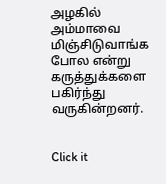அழகில் அம்மாவை மிஞ்சிடுவாங்க போல என்று கருத்துக்களை பகிர்ந்து வருகின்றனர்.


Click it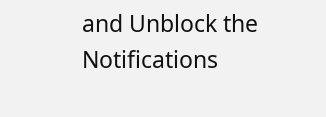and Unblock the Notifications